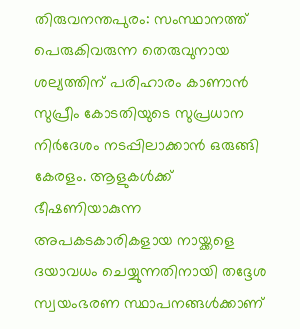തിരുവനന്തപുരം: സംസ്ഥാനത്ത് പെരുകിവരുന്ന തെരുവുനായ ശല്യത്തിന് പരിഹാരം കാണാൻ സുപ്രീം കോടതിയുടെ സുപ്രധാന നിർദേശം നടപ്പിലാക്കാൻ ഒരുങ്ങി കേരളം. ആളുകൾക്ക് ഭീഷണിയാകുന്ന അപകടകാരികളായ നായ്ക്കളെ ദയാവധം ചെയ്യുന്നതിനായി തദ്ദേശ സ്വയംഭരണ സ്ഥാപനങ്ങൾക്കാണ്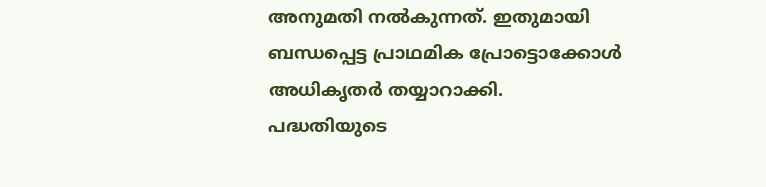അനുമതി നൽകുന്നത്. ഇതുമായി ബന്ധപ്പെട്ട പ്രാഥമിക പ്രോട്ടൊക്കോൾ അധികൃതർ തയ്യാറാക്കി.
പദ്ധതിയുടെ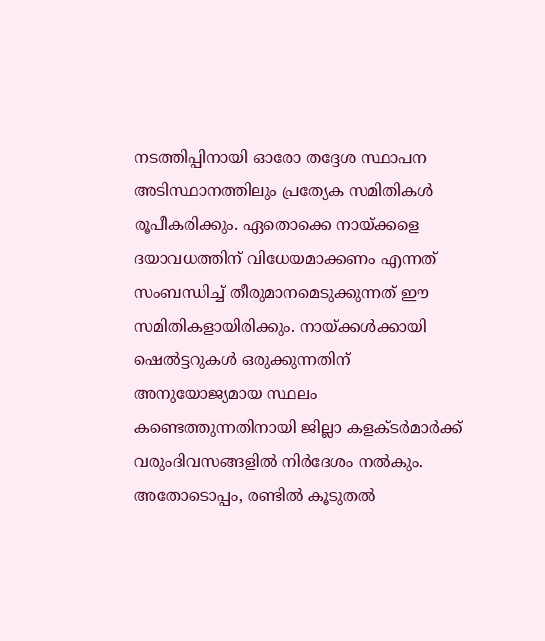നടത്തിപ്പിനായി ഓരോ തദ്ദേശ സ്ഥാപന അടിസ്ഥാനത്തിലും പ്രത്യേക സമിതികൾ രൂപീകരിക്കും. ഏതൊക്കെ നായ്ക്കളെ ദയാവധത്തിന് വിധേയമാക്കണം എന്നത് സംബന്ധിച്ച് തീരുമാനമെടുക്കുന്നത് ഈ സമിതികളായിരിക്കും. നായ്ക്കൾക്കായി ഷെൽട്ടറുകൾ ഒരുക്കുന്നതിന് അനുയോജ്യമായ സ്ഥലം കണ്ടെത്തുന്നതിനായി ജില്ലാ കളക്ടർമാർക്ക് വരുംദിവസങ്ങളിൽ നിർദേശം നൽകും.
അതോടൊപ്പം, രണ്ടിൽ കൂടുതൽ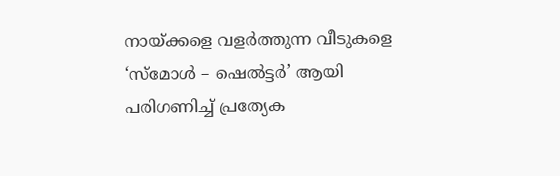നായ്ക്കളെ വളർത്തുന്ന വീടുകളെ ‘സ്മോൾ – ഷെൽട്ടർ’ ആയി പരിഗണിച്ച് പ്രത്യേക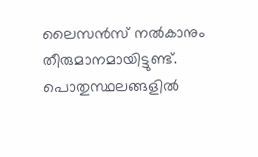ലൈസൻസ് നൽകാനും തീരുമാനമായിട്ടുണ്ട്. പൊതുസ്ഥലങ്ങളിൽ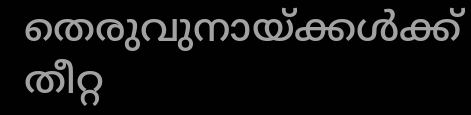തെരുവുനായ്ക്കൾക്ക് തീറ്റ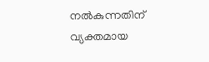നൽകുന്നതിന് വ്യക്തമായ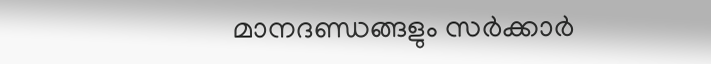മാനദണ്ഡങ്ങളും സർക്കാർ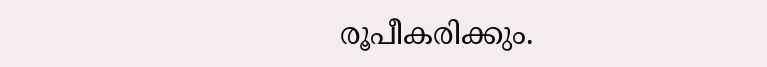രൂപീകരിക്കും.